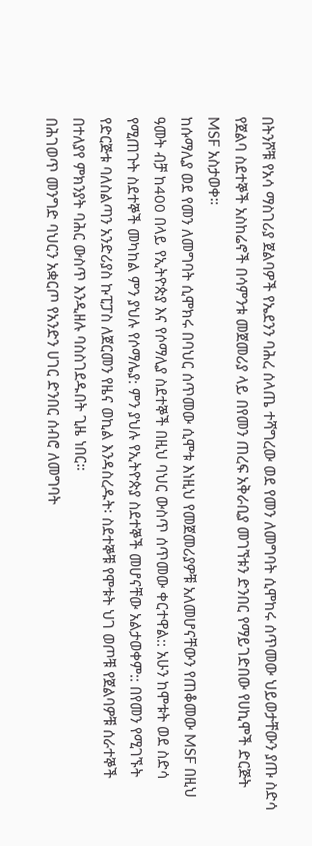በትንሾቹ የአሳ ማስገሪያ ጀልባዎች የኤደንን ባሕረ ሰላጤ ተሻግረው ወደ የመን ለመግባት ሲሞከሩ ሰጥመው ህይወታቸውን ያጡ ስድሳ የጀልባ ስደተኞች አስከሬኖች በሳምንቱ መጀመሪያ ላይ በየመን ጠረፍ አቅራቢያ መገኘቱን ድንበር የማይገድበው የሀኪሞች ድርጅት MSF አስታወቀ።
ከሱማሊያ ወደ የመን ለመግባት ሲሞክሩ በባህር ሰጥመው ሲሞቱ እነዚህ የመጀመሪያዎቹ አለመሆናቸውን የጠቆመው MSF በዚህ ዓመት ብቻ ከ400 በላይ የኢትዮጵያ እና የሶማሊያ ስደተኞች በዚህ ባህር ውስጥ ሰጥመው ቀርተዋል:: አሁን ከሞቱት ወደ ስድሳ የሚጠጉት ስደተኞች መካከል ምን ያህሉ የሶማሌያ: ምን ያህሉ የኢትዮጵያ ስደተኞች መሆናቸው አልታወቀም:: በየመን የሚገኙት የድርጅቱ ባለስልጣን አንድሪያስ ኩፒፓስ ለጀርመን የዜና ወኪል እንዳስረዱት፡ ስደተኞቹ የሞቱት ህገ ወጦቹ የጀልባዎቹ ሰራተኞች በተለያየ ምክንያት ባሕር ውስጥ እንዲዘሉ ባስስገደዱበት ጊዜ ነበር።
በሕገወጥ መንግድ ባህርን አቋርጦ የአንድን ሀገር ድንበር ሰብሮ ለመግባት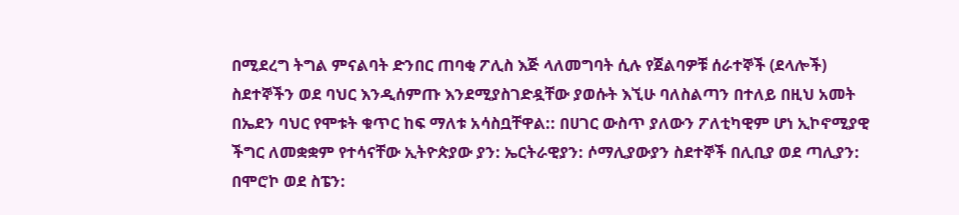በሚደረግ ትግል ምናልባት ድንበር ጠባቂ ፖሊስ እጅ ላለመግባት ሲሉ የጀልባዎቹ ሰራተኞች (ደላሎች) ስደተኞችን ወደ ባህር እንዲሰምጡ እንደሚያስገድዷቸው ያወሱት እኚሁ ባለስልጣን በተለይ በዚህ አመት በኤደን ባህር የሞቱት ቁጥር ከፍ ማለቱ አሳስቧቸዋል:: በሀገር ውስጥ ያለውን ፖለቲካዊም ሆነ ኢኮኖሚያዊ ችግር ለመቋቋም የተሳናቸው ኢትዮጵያው ያን: ኤርትራዊያን: ሶማሊያውያን ስደተኞች በሊቢያ ወደ ጣሊያን: በሞሮኮ ወደ ስፔን: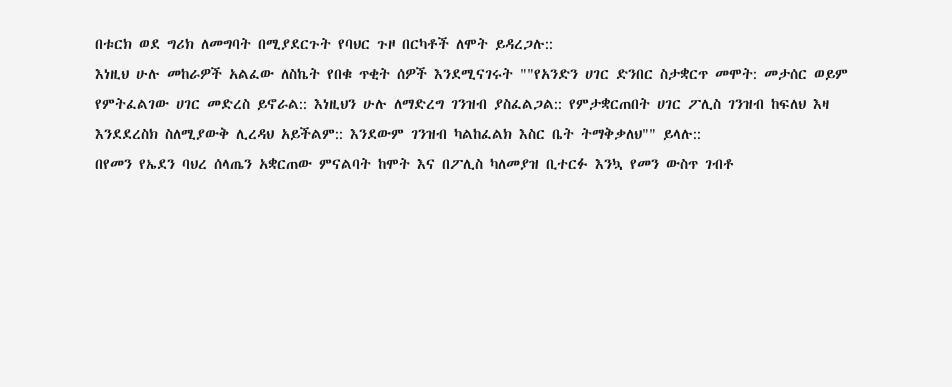በቱርክ ወደ ግሪክ ለመግባት በሚያደርጉት የባህር ጉዞ በርካቶች ለሞት ይዳረጋሉ::
እነዚህ ሁሉ መከራዎች አልፈው ለስኬት የበቁ ጥቂት ሰዎች እንደሚናገሩት ""የአንድን ሀገር ድንበር ስታቋርጥ መሞት: መታሰር ወይም የምትፈልገው ሀገር መድረስ ይኖራል:: እነዚህን ሁሉ ለማድረግ ገንዝብ ያስፈልጋል:: የምታቋርጠበት ሀገር ፖሊስ ገንዝብ ከፍለህ እዛ እንደደረስክ ስለሚያውቅ ሊረዳህ አይችልም:: እንደውም ገንዝብ ካልከፈልክ እስር ቤት ትማቅቃለህ"" ይላሉ::
በየመን የኤደን ባህረ ሰላጤን አቋርጠው ምናልባት ከሞት እና በፖሊስ ካለመያዝ ቢተርፉ እንኳ የመን ውስጥ ገብቶ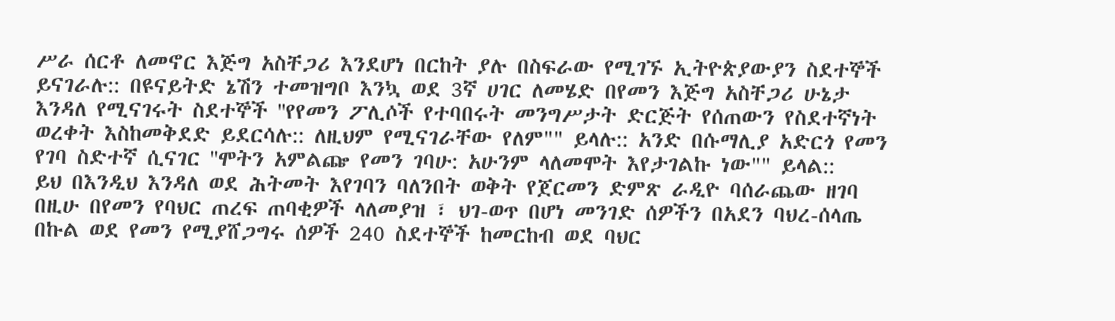ሥራ ሰርቶ ለመኖር እጅግ አስቸጋሪ እንደሆነ በርከት ያሉ በስፍራው የሚገኙ ኢትዮጵያውያን ስደተኞች ይናገራሉ:: በዩናይትድ ኔሽን ተመዝግቦ እንኳ ወደ 3ኛ ሀገር ለመሄድ በየመን እጅግ አስቸጋሪ ሁኔታ እንዳለ የሚናገሩት ስደተኞች ''የየመን ፖሊሶች የተባበሩት መንግሥታት ድርጅት የሰጠውን የስደተኛነት ወረቀት እስከመቅደድ ይደርሳሉ:: ለዚህም የሚናገራቸው የለም"" ይላሉ:: አንድ በሱማሊያ አድርጎ የመን የገባ ስድተኛ ሲናገር ''ሞትን አምልጬ የመን ገባሁ: አሁንም ላለመሞት እየታገልኩ ነው"" ይላል::
ይህ በእንዲህ እንዳለ ወደ ሕትመት እየገባን ባለንበት ወቅት የጀርመን ድምጽ ራዲዮ ባሰራጨው ዘገባ በዚሁ በየመን የባህር ጠረፍ ጠባቂዎች ላለመያዝ ፣ ህገ-ወጥ በሆነ መንገድ ሰዎችን በአደን ባህረ-ሰላጤ በኩል ወደ የመን የሚያሸጋግሩ ሰዎች 240 ስደተኞች ከመርከብ ወደ ባህር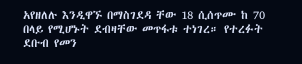አየዘለሉ እንዲዋኙ በማስገደዳ ቸው 18 ሲሰጥሙ ከ 70 በላይ የሚሆኑት ደብዛቸው መጥፋቱ ተነገረ። የተረፉት ደቡብ የመን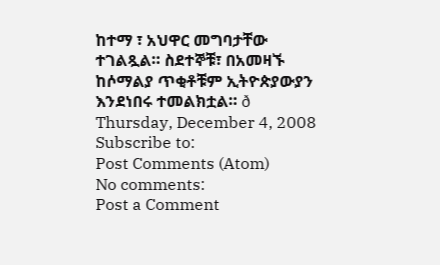ከተማ ፣ አህዋር መግባታቸው ተገልጿል። ስደተኞቹ፣ በአመዛኙ ከሶማልያ ጥቂቶቹም ኢትዮጵያውያን እንደነበሩ ተመልክቷል። ð
Thursday, December 4, 2008
Subscribe to:
Post Comments (Atom)
No comments:
Post a Comment